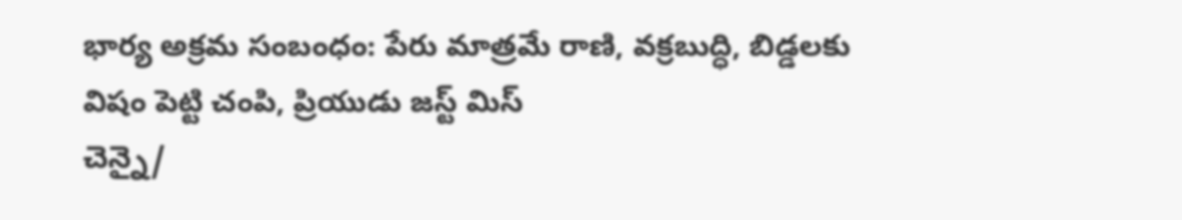భార్య అక్రమ సంబంధం: పేరు మాత్రమే రాణి, వక్రబుద్ధి, బిడ్డలకు విషం పెట్టి చంపి, ప్రియుడు జస్ట్ మిస్
చెన్నై/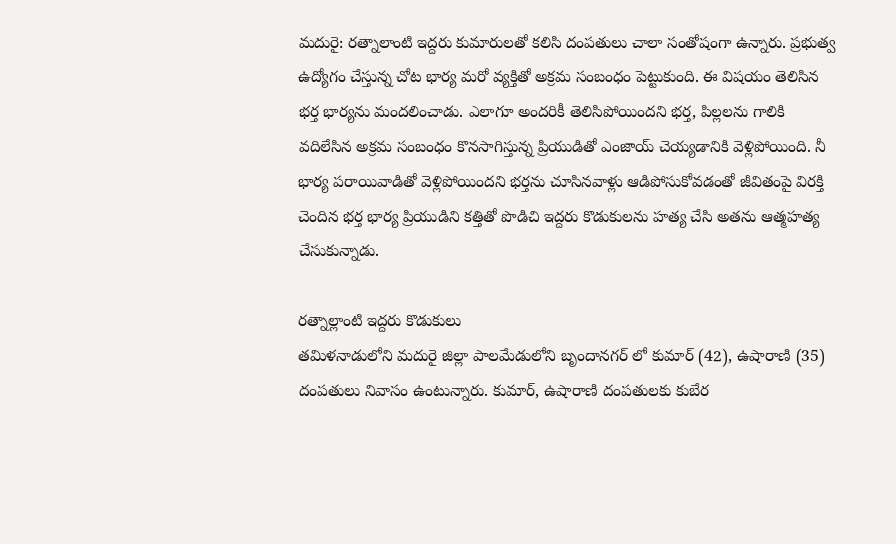మదురై: రత్నాలాంటి ఇద్దరు కుమారులతో కలిసి దంపతులు చాలా సంతోషంగా ఉన్నారు. ప్రభుత్వ ఉద్యోగం చేస్తున్న చోట భార్య మరో వ్యక్తితో అక్రమ సంబంధం పెట్టుకుంది. ఈ విషయం తెలిసిన భర్త భార్యను మందలించాడు. ఎలాగూ అందరికీ తెలిసిపోయిందని భర్త, పిల్లలను గాలికి వదిలేసిన అక్రమ సంబంధం కొనసాగిస్తున్న ప్రియుడితో ఎంజాయ్ చెయ్యడానికి వెళ్లిపోయింది. నీ భార్య పరాయివాడితో వెళ్లిపోయిందని భర్తను చూసినవాళ్లు ఆడిపోసుకోవడంతో జీవితంపై విరక్తి చెందిన భర్త భార్య ప్రియుడిని కత్తితో పొడిచి ఇద్దరు కొడుకులను హత్య చేసి అతను ఆత్మహత్య చేసుకున్నాడు.

రత్నాల్లాంటి ఇద్దరు కొడుకులు
తమిళనాడులోని మదురై జిల్లా పాలమేడులోని బృందానగర్ లో కుమార్ (42), ఉషారాణి (35) దంపతులు నివాసం ఉంటున్నారు. కుమార్, ఉషారాణి దంపతులకు కుబేర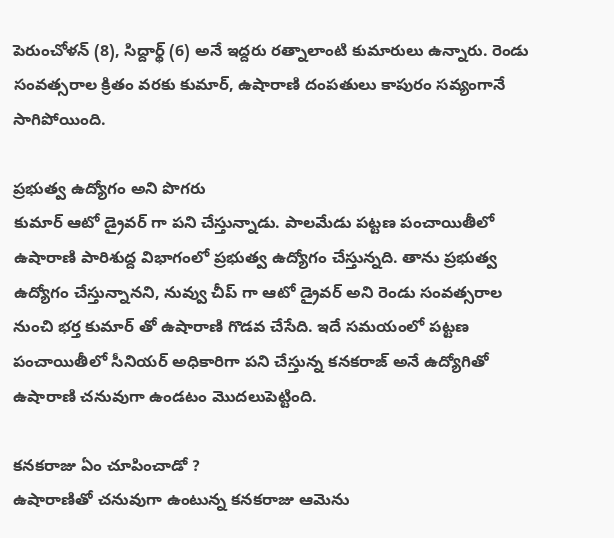పెరుంచోళన్ (8), సిద్దార్థ్ (6) అనే ఇద్దరు రత్నాలాంటి కుమారులు ఉన్నారు. రెండు సంవత్సరాల క్రితం వరకు కుమార్, ఉషారాణి దంపతులు కాపురం సవ్యంగానే సాగిపోయింది.

ప్రభుత్వ ఉద్యోగం అని పొగరు
కుమార్ ఆటో డ్రైవర్ గా పని చేస్తున్నాడు. పాలమేడు పట్టణ పంచాయితీలో ఉషారాణి పారిశుద్ద విభాగంలో ప్రభుత్వ ఉద్యోగం చేస్తున్నది. తాను ప్రభుత్వ ఉద్యోగం చేస్తున్నానని, నువ్వు చీప్ గా ఆటో డ్రైవర్ అని రెండు సంవత్సరాల నుంచి భర్త కుమార్ తో ఉషారాణి గొడవ చేసేది. ఇదే సమయంలో పట్టణ పంచాయితీలో సీనియర్ అధికారిగా పని చేస్తున్న కనకరాజ్ అనే ఉద్యోగితో ఉషారాణి చనువుగా ఉండటం మొదలుపెట్టింది.

కనకరాజు ఏం చూపించాడో ?
ఉషారాణితో చనువుగా ఉంటున్న కనకరాజు ఆమెను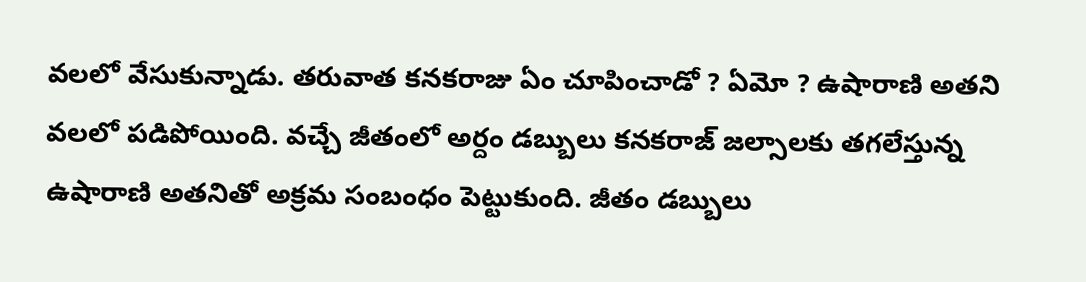వలలో వేసుకున్నాడు. తరువాత కనకరాజు ఏం చూపించాడో ? ఏమో ? ఉషారాణి అతని వలలో పడిపోయింది. వచ్చే జీతంలో అర్దం డబ్బులు కనకరాజ్ జల్సాలకు తగలేస్తున్న ఉషారాణి అతనితో అక్రమ సంబంధం పెట్టుకుంది. జీతం డబ్బులు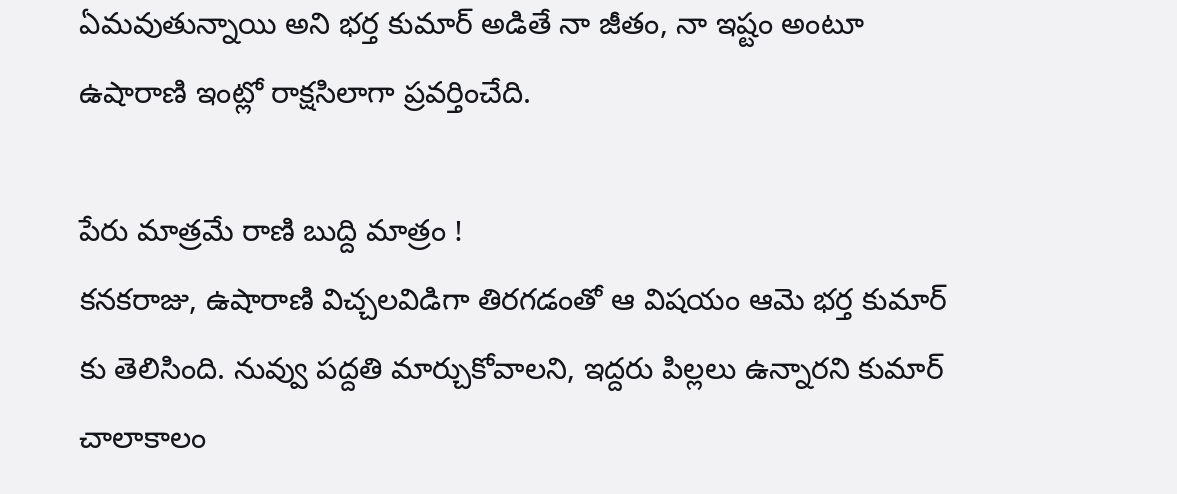ఏమవుతున్నాయి అని భర్త కుమార్ అడితే నా జీతం, నా ఇష్టం అంటూ ఉషారాణి ఇంట్లో రాక్షసిలాగా ప్రవర్తించేది.

పేరు మాత్రమే రాణి బుద్ది మాత్రం !
కనకరాజు, ఉషారాణి విచ్చలవిడిగా తిరగడంతో ఆ విషయం ఆమె భర్త కుమార్ కు తెలిసింది. నువ్వు పద్దతి మార్చుకోవాలని, ఇద్దరు పిల్లలు ఉన్నారని కుమార్ చాలాకాలం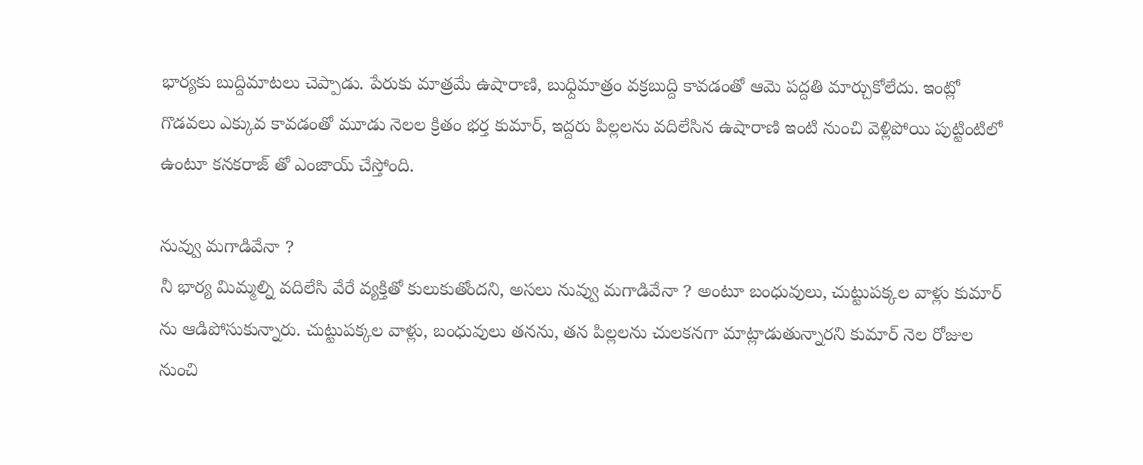భార్యకు బుద్దిమాటలు చెప్పాడు. పేరుకు మాత్రమే ఉషారాణి, బుధ్దిమాత్రం వక్రబుద్ది కావడంతో ఆమె పద్దతి మార్చుకోలేదు. ఇంట్లో గొడవలు ఎక్కువ కావడంతో మూడు నెలల క్రితం భర్త కుమార్, ఇద్దరు పిల్లలను వదిలేసిన ఉషారాణి ఇంటి నుంచి వెళ్లిపోయి పుట్టింటిలో ఉంటూ కనకరాజ్ తో ఎంజాయ్ చేస్తోంది.

నువ్వు మగాడివేనా ?
నీ భార్య మిమ్మల్ని వదిలేసి వేరే వ్యక్తితో కులుకుతోందని, అసలు నువ్వు మగాడివేనా ? అంటూ బంధువులు, చుట్టుపక్కల వాళ్లు కుమార్ ను ఆడిపోసుకున్నారు. చుట్టుపక్కల వాళ్లు, బంధువులు తనను, తన పిల్లలను చులకనగా మాట్లాడుతున్నారని కుమార్ నెల రోజుల నుంచి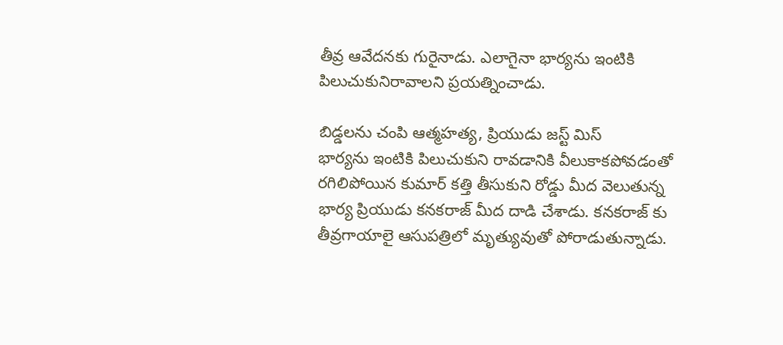తీవ్ర ఆవేదనకు గురైనాడు. ఎలాగైనా భార్యను ఇంటికి పిలుచుకునిరావాలని ప్రయత్నించాడు.

బిడ్డలను చంపి ఆత్మహత్య, ప్రియుడు జస్ట్ మిస్
భార్యను ఇంటికి పిలుచుకుని రావడానికి వీలుకాకపోవడంతో రగిలిపోయిన కుమార్ కత్తి తీసుకుని రోడ్డు మీద వెలుతున్న భార్య ప్రియుడు కనకరాజ్ మీద దాడి చేశాడు. కనకరాజ్ కు తీవ్రగాయాలై ఆసుపత్రిలో మృత్యువుతో పోరాడుతున్నాడు.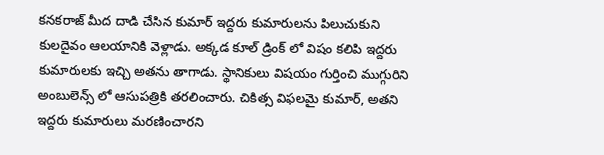కనకరాజ్ మీద దాడి చేసిన కుమార్ ఇద్దరు కుమారులను పిలుచుకుని కులదైవం ఆలయానికి వెళ్లాడు. అక్కడ కూల్ డ్రింక్ లో విషం కలిపి ఇద్దరు కుమారులకు ఇచ్చి అతను తాగాడు. స్థానికులు విషయం గుర్తించి ముగ్గురిని అంబులెన్స్ లో ఆసుపత్రికి తరలించారు. చికిత్స విఫలమై కుమార్, అతని ఇద్దరు కుమారులు మరణించారని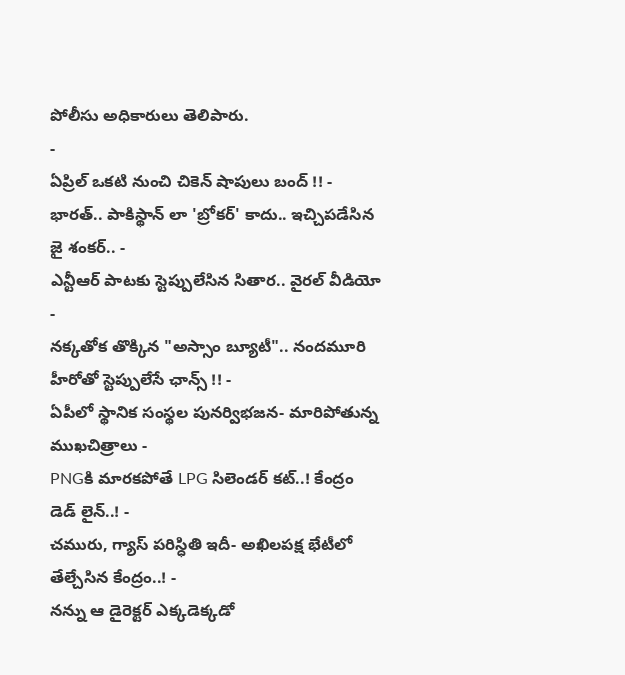పోలీసు అధికారులు తెలిపారు.
-
ఏప్రిల్ ఒకటి నుంచి చికెన్ షాపులు బంద్ !! -
భారత్.. పాకిస్థాన్ లా 'బ్రోకర్' కాదు.. ఇచ్చిపడేసిన జై శంకర్.. -
ఎన్టీఆర్ పాటకు స్టెప్పులేసిన సితార.. వైరల్ వీడియో -
నక్కతోక తొక్కిన "అస్సాం బ్యూటీ".. నందమూరి హీరోతో స్టెప్పులేసే ఛాన్స్ !! -
ఏపీలో స్థానిక సంస్థల పునర్విభజన- మారిపోతున్న ముఖచిత్రాలు -
PNGకి మారకపోతే LPG సిలెండర్ కట్..! కేంద్రం డెడ్ లైన్..! -
చమురు, గ్యాస్ పరిస్ధితి ఇదీ- అఖిలపక్ష భేటీలో తేల్చేసిన కేంద్రం..! -
నన్ను ఆ డైరెక్టర్ ఎక్కడెక్కడో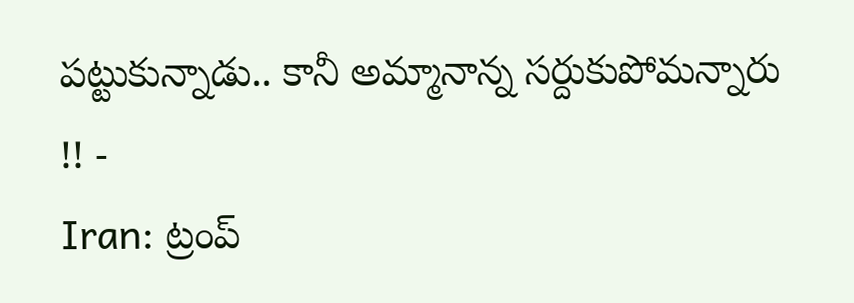పట్టుకున్నాడు.. కానీ అమ్మానాన్న సర్దుకుపోమన్నారు !! -
Iran: ట్రంప్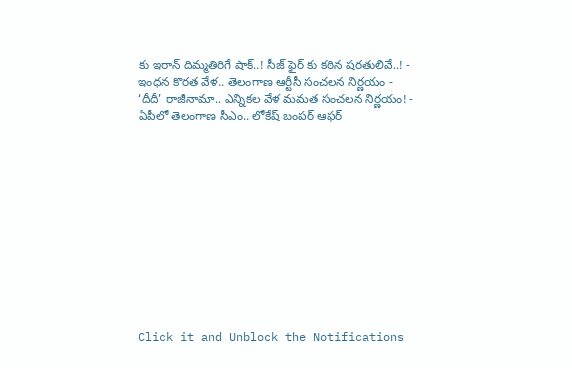కు ఇరాన్ దిమ్మతిరిగే షాక్..! సీజ్ ఫైర్ కు కఠిన షరతులివే..! -
ఇంధన కొరత వేళ.. తెలంగాణ ఆర్టీసీ సంచలన నిర్ణయం -
‘దీదీ’ రాజీనామా.. ఎన్నికల వేళ మమత సంచలన నిర్ణయం! -
ఏపీలో తెలంగాణ సీఎం.. లోకేష్ బంపర్ ఆఫర్












Click it and Unblock the Notifications